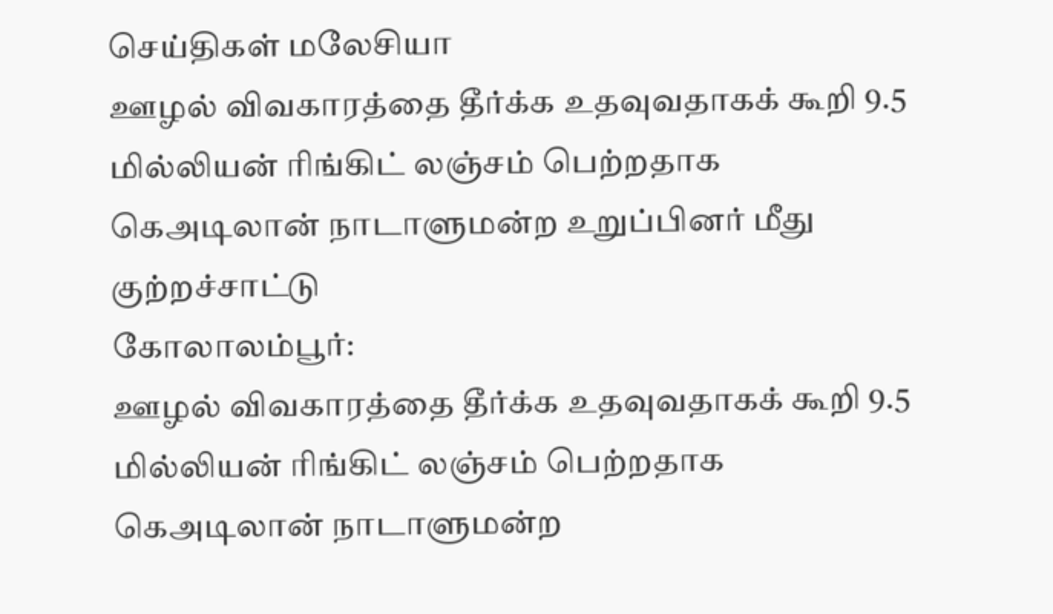செய்திகள் மலேசியா
ஊழல் விவகாரத்தை தீர்க்க உதவுவதாகக் கூறி 9.5 மில்லியன் ரிங்கிட் லஞ்சம் பெற்றதாக கெஅடிலான் நாடாளுமன்ற உறுப்பினர் மீது குற்றச்சாட்டு
கோலாலம்பூர்:
ஊழல் விவகாரத்தை தீர்க்க உதவுவதாகக் கூறி 9.5 மில்லியன் ரிங்கிட் லஞ்சம் பெற்றதாக கெஅடிலான் நாடாளுமன்ற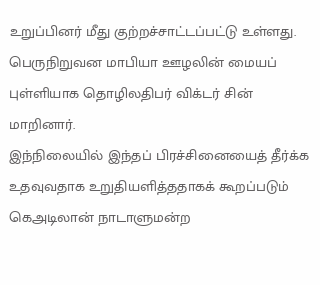உறுப்பினர் மீது குற்றச்சாட்டப்பட்டு உள்ளது.
பெருநிறுவன மாபியா ஊழலின் மையப் புள்ளியாக தொழிலதிபர் விக்டர் சின் மாறினார்.
இந்நிலையில் இந்தப் பிரச்சினையைத் தீர்க்க உதவுவதாக உறுதியளித்ததாகக் கூறப்படும் கெஅடிலான் நாடாளுமன்ற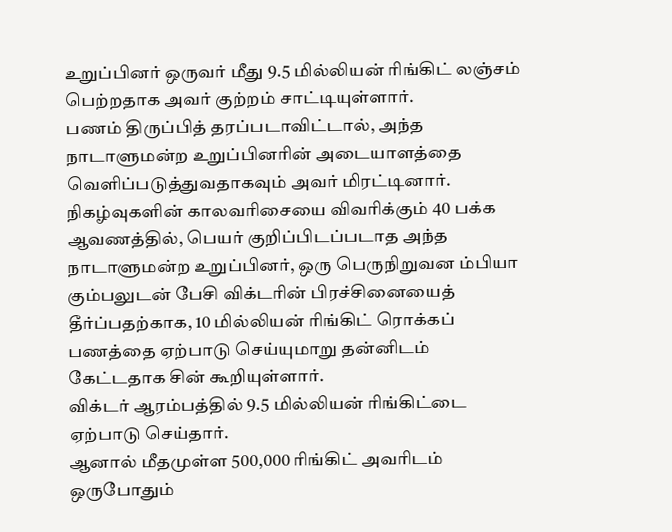உறுப்பினர் ஒருவர் மீது 9.5 மில்லியன் ரிங்கிட் லஞ்சம் பெற்றதாக அவர் குற்றம் சாட்டியுள்ளார்.
பணம் திருப்பித் தரப்படாவிட்டால், அந்த நாடாளுமன்ற உறுப்பினரின் அடையாளத்தை வெளிப்படுத்துவதாகவும் அவர் மிரட்டினார்.
நிகழ்வுகளின் காலவரிசையை விவரிக்கும் 40 பக்க ஆவணத்தில், பெயர் குறிப்பிடப்படாத அந்த நாடாளுமன்ற உறுப்பினர், ஒரு பெருநிறுவன ம்பியா கும்பலுடன் பேசி விக்டரின் பிரச்சினையைத் தீர்ப்பதற்காக, 10 மில்லியன் ரிங்கிட் ரொக்கப் பணத்தை ஏற்பாடு செய்யுமாறு தன்னிடம் கேட்டதாக சின் கூறியுள்ளார்.
விக்டர் ஆரம்பத்தில் 9.5 மில்லியன் ரிங்கிட்டை ஏற்பாடு செய்தார்.
ஆனால் மீதமுள்ள 500,000 ரிங்கிட் அவரிடம் ஒருபோதும்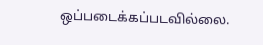ஒப்படைக்கப்படவில்லை.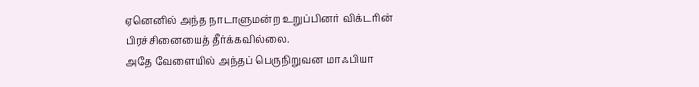ஏனெனில் அந்த நாடாளுமன்ற உறுப்பினர் விக்டரின் பிரச்சினையைத் தீர்க்கவில்லை.
அதே வேளையில் அந்தப் பெருநிறுவன மாஃபியா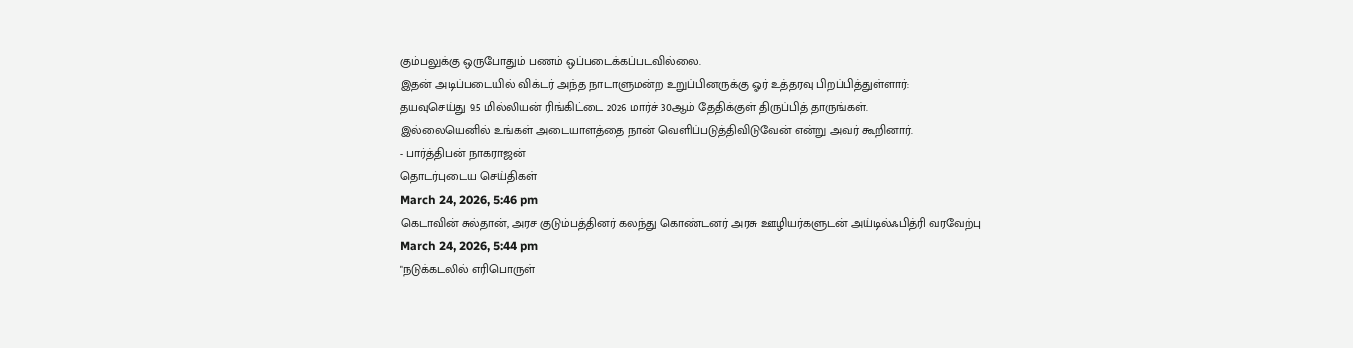கும்பலுக்கு ஒருபோதும் பணம் ஒப்படைக்கப்படவில்லை.
இதன் அடிப்படையில் விக்டர் அந்த நாடாளுமன்ற உறுப்பினருக்கு ஓர் உத்தரவு பிறப்பித்துள்ளார்:
தயவுசெய்து 9.5 மில்லியன் ரிங்கிட்டை 2026 மார்ச் 30ஆம் தேதிக்குள் திருப்பித் தாருங்கள்.
இல்லையெனில் உங்கள் அடையாளத்தை நான் வெளிப்படுத்திவிடுவேன் என்று அவர் கூறினார்.
- பார்த்திபன் நாகராஜன்
தொடர்புடைய செய்திகள்
March 24, 2026, 5:46 pm
கெடாவின் சுல்தான், அரச குடும்பத்தினர் கலந்து கொண்டனர் அரசு ஊழியர்களுடன் அய்டில்ஃபித்ரி வரவேற்பு
March 24, 2026, 5:44 pm
"நடுக்கடலில் எரிபொருள்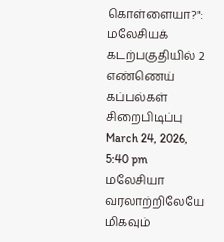கொள்ளையா?": மலேசியக் கடற்பகுதியில் 2 எண்ணெய் கப்பல்கள் சிறைபிடிப்பு
March 24, 2026, 5:40 pm
மலேசியா வரலாற்றிலேயே மிகவும்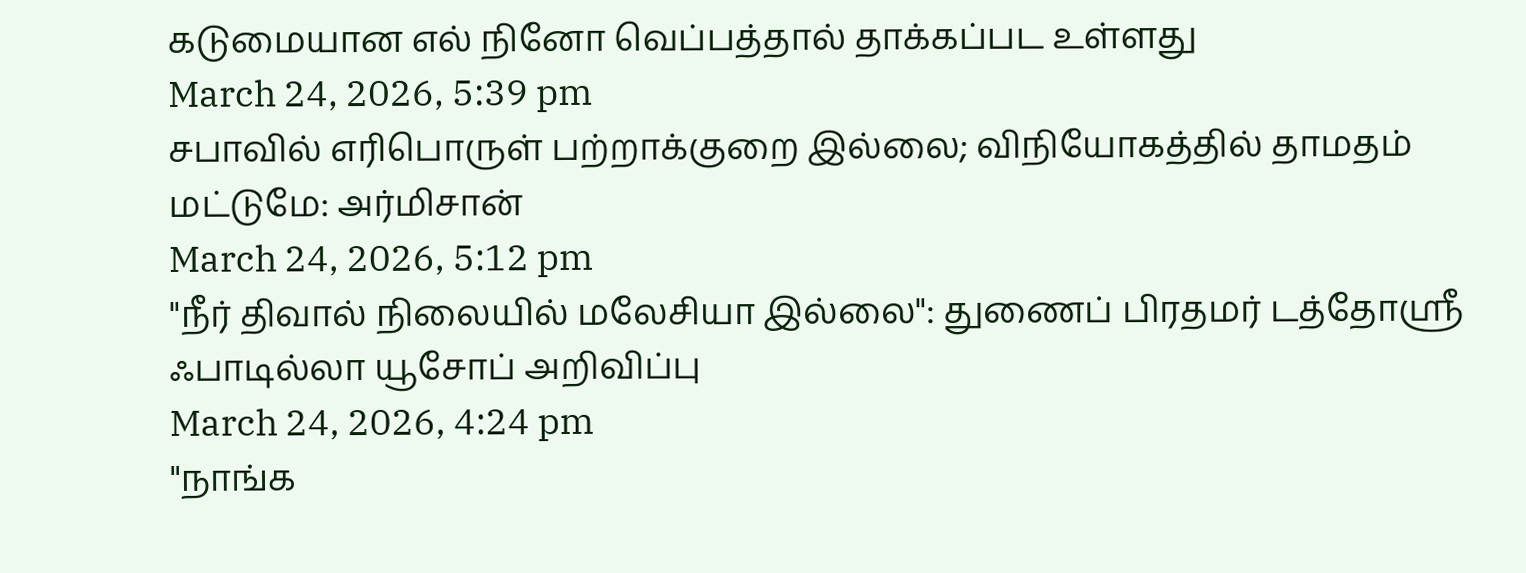கடுமையான எல் நினோ வெப்பத்தால் தாக்கப்பட உள்ளது
March 24, 2026, 5:39 pm
சபாவில் எரிபொருள் பற்றாக்குறை இல்லை; விநியோகத்தில் தாமதம் மட்டுமே: அர்மிசான்
March 24, 2026, 5:12 pm
"நீர் திவால் நிலையில் மலேசியா இல்லை": துணைப் பிரதமர் டத்தோஸ்ரீ ஃபாடில்லா யூசோப் அறிவிப்பு
March 24, 2026, 4:24 pm
"நாங்க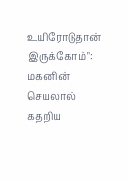உயிரோடுதான் இருக்கோம்": மகனின் செயலால் கதறிய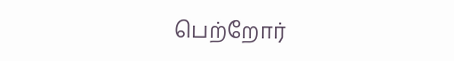பெற்றோர்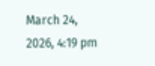March 24, 2026, 4:19 pm